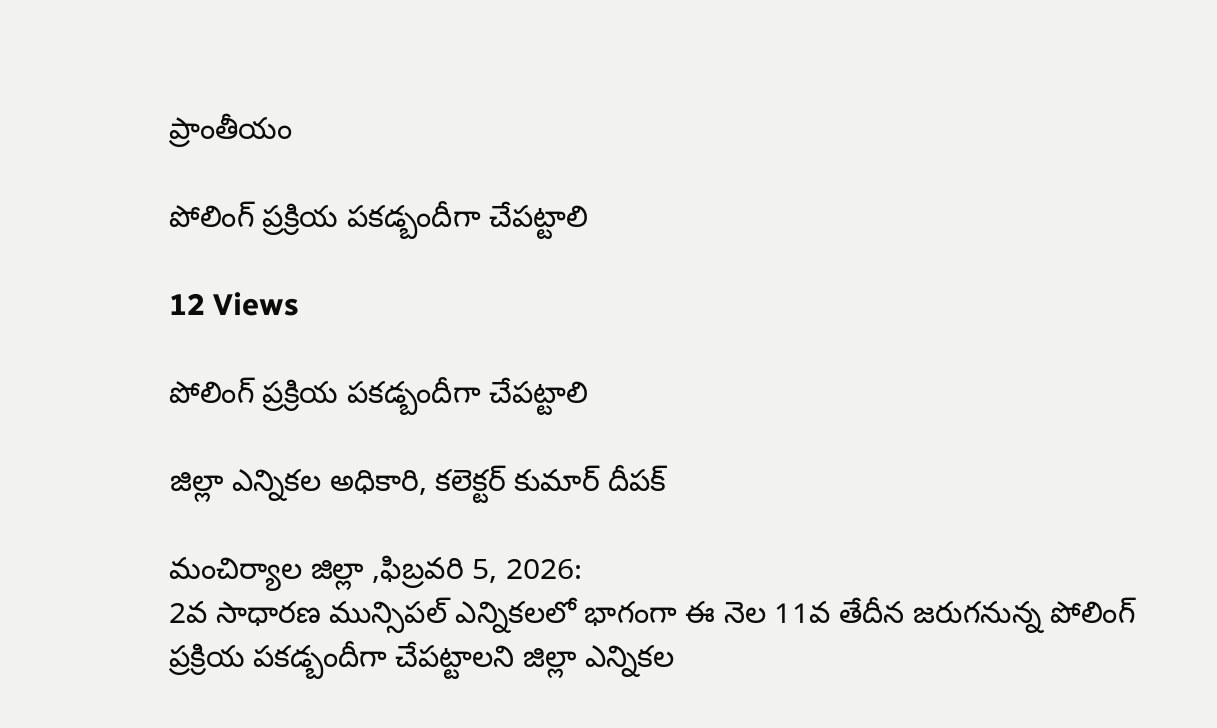ప్రాంతీయం

పోలింగ్ ప్రక్రియ పకడ్బందీగా చేపట్టాలి

12 Views

పోలింగ్ ప్రక్రియ పకడ్బందీగా చేపట్టాలి

జిల్లా ఎన్నికల అధికారి, కలెక్టర్ కుమార్ దీపక్

మంచిర్యాల జిల్లా ,ఫిబ్రవరి 5, 2026:
2వ సాధారణ మున్సిపల్ ఎన్నికలలో భాగంగా ఈ నెల 11వ తేదీన జరుగనున్న పోలింగ్ ప్రక్రియ పకడ్బందీగా చేపట్టాలని జిల్లా ఎన్నికల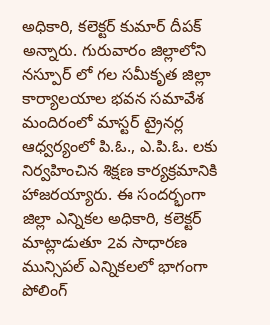అధికారి, కలెక్టర్ కుమార్ దీపక్ అన్నారు. గురువారం జిల్లాలోని నస్పూర్ లో గల సమీకృత జిల్లా కార్యాలయాల భవన సమావేశ మందిరంలో మాస్టర్ ట్రైనర్ల ఆధ్వర్యంలో పి.ఓ., ఎ.పి.ఓ. లకు నిర్వహించిన శిక్షణ కార్యక్రమానికి హాజరయ్యారు. ఈ సందర్భంగా జిల్లా ఎన్నికల అధికారి, కలెక్టర్ మాట్లాడుతూ 2వ సాధారణ మున్సిపల్ ఎన్నికలలో భాగంగా పోలింగ్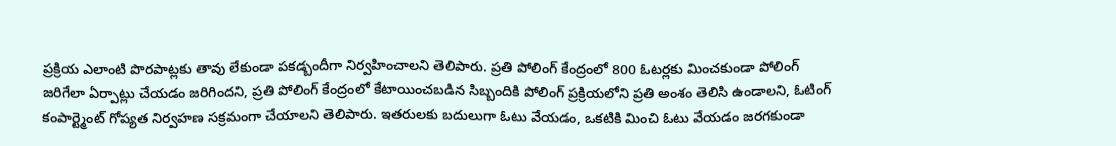ప్రక్రియ ఎలాంటి పొరపాట్లకు తావు లేకుండా పకడ్బందీగా నిర్వహించాలని తెలిపారు. ప్రతి పోలింగ్ కేంద్రంలో 800 ఓటర్లకు మించకుండా పోలింగ్ జరిగేలా ఏర్పాట్లు చేయడం జరిగిందని, ప్రతి పోలింగ్ కేంద్రంలో కేటాయించబడిన సిబ్బందికి పోలింగ్ ప్రక్రియలోని ప్రతి అంశం తెలిసి ఉండాలని, ఓటింగ్ కంపార్ట్మెంట్ గోప్యత నిర్వహణ సక్రమంగా చేయాలని తెలిపారు. ఇతరులకు బదులుగా ఓటు వేయడం, ఒకటికి మించి ఓటు వేయడం జరగకుండా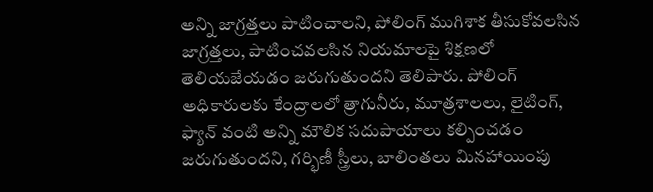అన్ని జాగ్రత్తలు పాటించాలని, పోలింగ్ ముగిశాక తీసుకోవలసిన జాగ్రత్తలు, పాటించవలసిన నియమాలపై శిక్షణలో తెలియజేయడం జరుగుతుందని తెలిపారు. పోలింగ్ అధికారులకు కేంద్రాలలో త్రాగునీరు, మూత్రశాలలు, లైటింగ్, ఫ్యాన్ వంటి అన్ని మౌలిక సదుపాయాలు కల్పించడం జరుగుతుందని, గర్భిణీ స్త్రీలు, బాలింతలు మినహాయింపు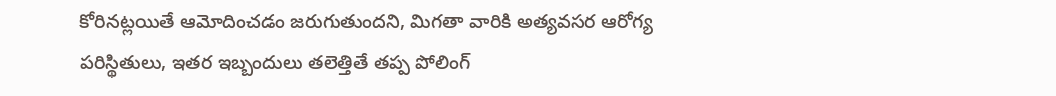కోరినట్లయితే ఆమోదించడం జరుగుతుందని, మిగతా వారికి అత్యవసర ఆరోగ్య పరిస్థితులు, ఇతర ఇబ్బందులు తలెత్తితే తప్ప పోలింగ్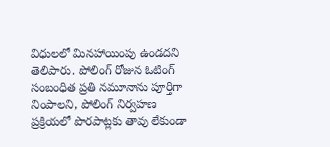విధులలో మినహాయింపు ఉండదని తెలిపారు. పోలింగ్ రోజున ఓటింగ్ సంబంధిత ప్రతి నమూనాను పూర్తిగా నింపాలని, పోలింగ్ నిర్వహణ ప్రక్రియలో పొరపాట్లకు తావు లేకుండా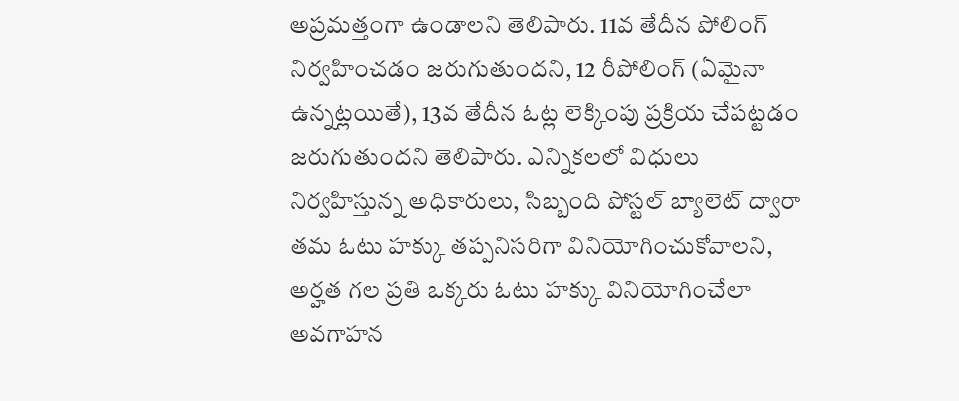అప్రమత్తంగా ఉండాలని తెలిపారు. 11వ తేదీన పోలింగ్ నిర్వహించడం జరుగుతుందని, 12 రీపోలింగ్ (ఏమైనా ఉన్నట్లయితే), 13వ తేదీన ఓట్ల లెక్కింపు ప్రక్రియ చేపట్టడం జరుగుతుందని తెలిపారు. ఎన్నికలలో విధులు నిర్వహిస్తున్న అధికారులు, సిబ్బంది పోస్టల్ బ్యాలెట్ ద్వారా తమ ఓటు హక్కు తప్పనిసరిగా వినియోగించుకోవాలని, అర్హత గల ప్రతి ఒక్కరు ఓటు హక్కు వినియోగించేలా అవగాహన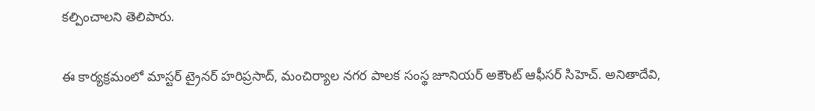కల్పించాలని తెలిపారు.

ఈ కార్యక్రమంలో మాస్టర్ ట్రైనర్ హరిప్రసాద్, మంచిర్యాల నగర పాలక సంస్థ జూనియర్ అకౌంట్ ఆఫీసర్ సిహెచ్. అనితాదేవి,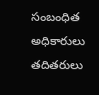సంబంధిత అధికారులు తదితరులు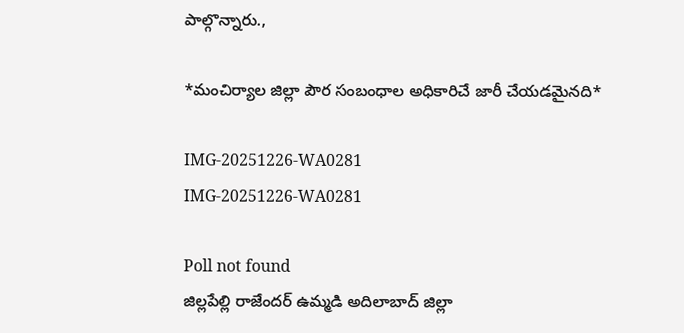పాల్గొన్నారు.,

*మంచిర్యాల జిల్లా పౌర సంబంధాల అధికారిచే జారీ చేయడమైనది*

IMG-20251226-WA0281
IMG-20251226-WA0281

Poll not found
జిల్లపేల్లి రాజేందర్ ఉమ్మడి అదిలాబాద్ జిల్లా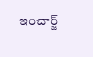ఇంచార్జ్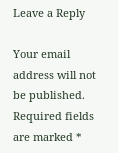Leave a Reply

Your email address will not be published. Required fields are marked *